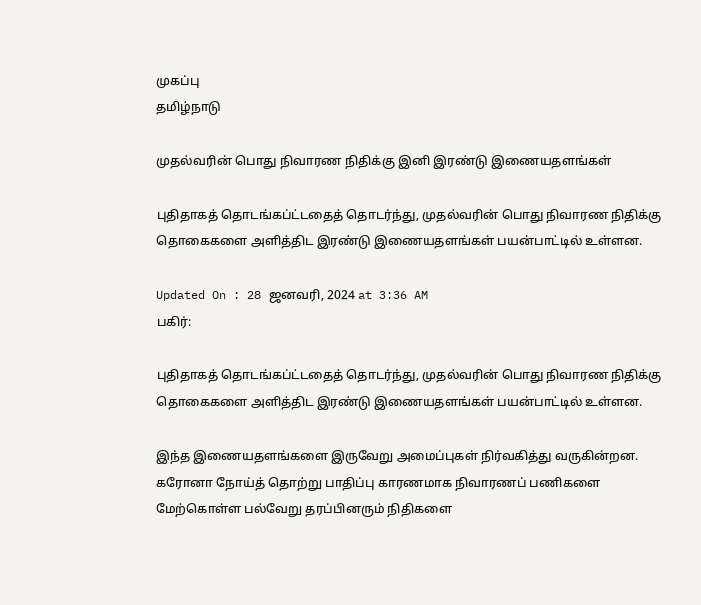முகப்பு
தமிழ்நாடு

முதல்வரின் பொது நிவாரண நிதிக்கு இனி இரண்டு இணையதளங்கள்

புதிதாகத் தொடங்கப்ட்டதைத் தொடர்ந்து, முதல்வரின் பொது நிவாரண நிதிக்கு தொகைகளை அளித்திட இரண்டு இணையதளங்கள் பயன்பாட்டில் உள்ளன.

Updated On : 28 ஜனவரி, 2024 at 3:36 AM
பகிர்:

புதிதாகத் தொடங்கப்ட்டதைத் தொடர்ந்து, முதல்வரின் பொது நிவாரண நிதிக்கு தொகைகளை அளித்திட இரண்டு இணையதளங்கள் பயன்பாட்டில் உள்ளன.

இந்த இணையதளங்களை இருவேறு அமைப்புகள் நிர்வகித்து வருகின்றன. கரோனா நோய்த் தொற்று பாதிப்பு காரணமாக நிவாரணப் பணிகளை மேற்கொள்ள பல்வேறு தரப்பினரும் நிதிகளை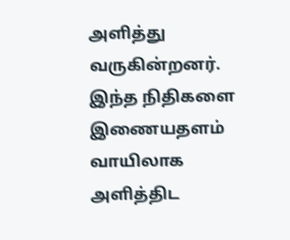அளித்து வருகின்றனர். இந்த நிதிகளை இணையதளம் வாயிலாக அளித்திட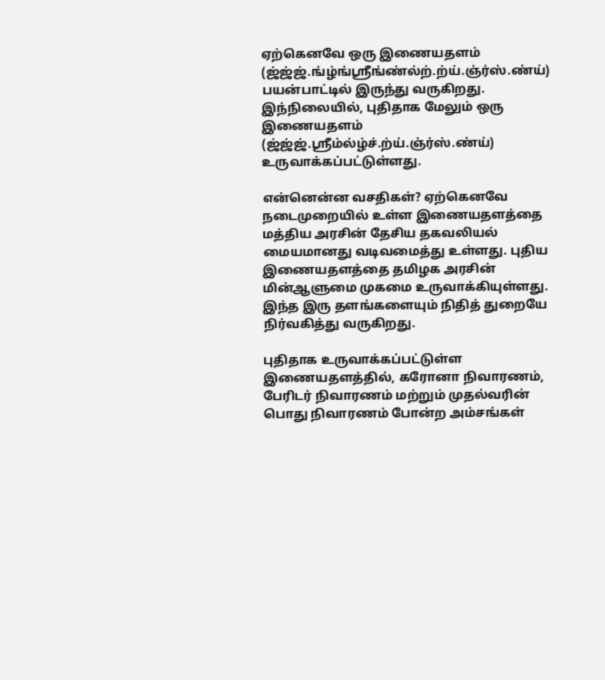ஏற்கெனவே ஒரு இணையதளம் (ஜ்ஜ்ஜ்.ங்ழ்ங்ஸ்ரீங்ண்ல்ற்.ற்ய்.ஞ்ர்ஸ்.ண்ய்) பயன்பாட்டில் இருந்து வருகிறது. இந்நிலையில், புதிதாக மேலும் ஒரு இணையதளம் (ஜ்ஜ்ஜ்.ஸ்ரீம்ல்ழ்ச்.ற்ய்.ஞ்ர்ஸ்.ண்ய்) உருவாக்கப்பட்டுள்ளது.

என்னென்ன வசதிகள்? ஏற்கெனவே நடைமுறையில் உள்ள இணையதளத்தை மத்திய அரசின் தேசிய தகவலியல் மையமானது வடிவமைத்து உள்ளது. புதிய இணையதளத்தை தமிழக அரசின் மின்ஆளுமை முகமை உருவாக்கியுள்ளது. இந்த இரு தளங்களையும் நிதித் துறையே நிர்வகித்து வருகிறது.

புதிதாக உருவாக்கப்பட்டுள்ள இணையதளத்தில், கரோனா நிவாரணம், பேரிடர் நிவாரணம் மற்றும் முதல்வரின் பொது நிவாரணம் போன்ற அம்சங்கள்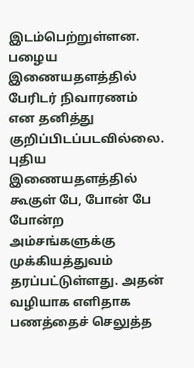இடம்பெற்றுள்ளன. பழைய இணையதளத்தில் பேரிடர் நிவாரணம் என தனித்து குறிப்பிடப்படவில்லை. புதிய இணையதளத்தில் கூகுள் பே, போன் பே போன்ற அம்சங்களுக்கு முக்கியத்துவம் தரப்பட்டுள்ளது. அதன் வழியாக எளிதாக பணத்தைச் செலுத்த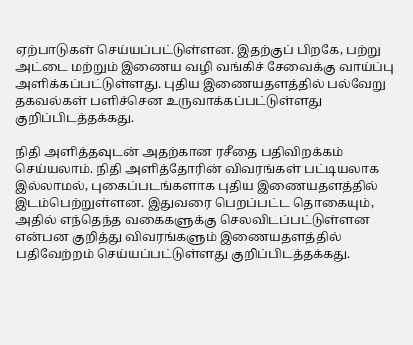ஏற்பாடுகள் செய்யப்பட்டுள்ளன. இதற்குப் பிறகே, பற்று அட்டை மற்றும் இணைய வழி வங்கிச் சேவைக்கு வாய்ப்பு அளிக்கப்பட்டுள்ளது. புதிய இணையதளத்தில் பல்வேறு தகவல்கள் பளிச்சென உருவாக்கப்பட்டுள்ளது குறிப்பிடத்தக்கது.

நிதி அளித்தவுடன் அதற்கான ரசீதை பதிவிறக்கம் செய்யலாம். நிதி அளித்தோரின் விவரங்கள் பட்டியலாக இல்லாமல், புகைப்படங்களாக புதிய இணையதளத்தில் இடம்பெற்றுள்ளன. இதுவரை பெறப்பட்ட தொகையும், அதில் எந்தெந்த வகைகளுக்கு செலவிடப்பட்டுள்ளன என்பன குறித்து விவரங்களும் இணையதளத்தில் பதிவேற்றம் செய்யப்பட்டுள்ளது குறிப்பிடத்தக்கது.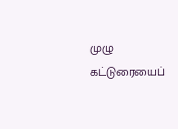முழு கட்டுரையைப்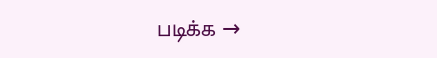படிக்க →